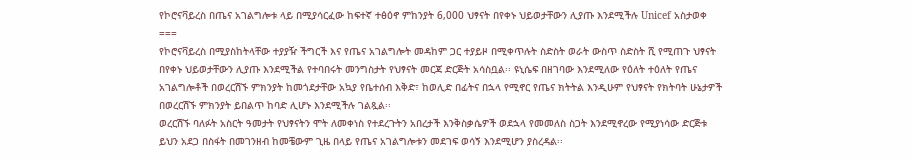የኮሮናቫይረስ በጤና አገልግሎቱ ላይ በሚያሳርፈው ከፍተኛ ተፅዕኖ ምከንያት 6,000 ህፃናት በየቀኑ ህይወታቸውን ሊያጡ እንደሚችሉ Unicef አስታወቀ
===
የኮሮናቫይረስ በሚያስከትላቸው ተያያዥ ችግርች እና የጤና አገልግሎት መዳከም ጋር ተያይዞ በሚቀጥሉት ስድስት ወራት ውስጥ ስድስት ሺ የሚጠጉ ህፃናት በየቀኑ ህይወታቸውን ሊያጡ እንደሚችል የተባበሩት መንግስታት የህፃናት መርጃ ድርጅት አሳስቧል፡፡ ዩኒሴፍ በዘገባው እንደሚለው የዕለት ተዕለት የጤና አገልግሎቶች በወረርሽኙ ምክንያት ከመጎደታቸው አኳያ የቤተሰብ እቅድ፣ ከወሊድ በፊትና በኋላ የሚኖር የጤና ክትትል እንዲሁም የህፃናት የክትባት ሁኔታዎች በወረርሽኙ ምክንያት ይበልጥ ከባድ ሊሆኑ እንደሚችሉ ገልጿል፡፡
ወረርሽኙ ባለፉት አስርት ዓመታት የህፃናትን ሞት ለመቀነስ የተደረጉትን አበረታች እንቅስቃሴዎች ወደኋላ የመመለስ ስጋት እንደሚኖረው የሚያነሳው ድርጅቱ ይህን አደጋ በስፋት በመገንዘብ ከመቼውም ጊዜ በላይ የጤና አገልግሎቱን መደገፍ ወሳኝ እንደሚሆን ያስረዳል፡፡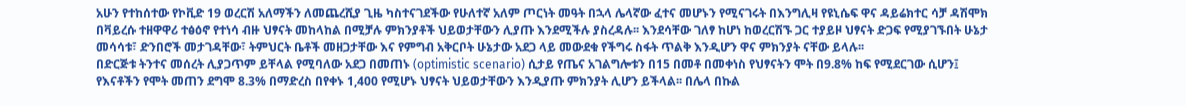አሁን የተከሰተው የኮቪድ 19 ወረርሽ አለማችን ለመጨረሺያ ጊዜ ካስተናገደችው የሁለተኛ አለም ጦርነት መዓት በኋላ ሌላኛው ፈተና መሆኑን የሚናገሩት በእንግሊዛ የዩኒሴፍ ዋና ዳይሬክተር ሳቻ ዳሽሞክ በቫይረሱ ተዘዋዋሪ ተፅዕኖ የተነሳ ብዙ ህፃናት መከላከል በሚቻሉ ምክንያቶች ህይወታቸውን ሊያጡ እንደሚችሉ ያስረዳሉ፡፡ እንደሳቸው ገለፃ ከሆነ ከወረርሽኙ ጋር ተያይዞ ህፃናት ድጋፍ የሚያገኙበት ሁኔታ መሳሳቱ፣ ድንበሮች መታገዳቸው፣ ትምህርት ቤቶች መዘጋታቸው እና የምግብ አቅርቦት ሁኔታው አደጋ ላይ መውደቁ የችግሩ ስፋት ጥልቅ እንዲሆን ዋና ምክንያት ናቸው ይላሉ፡፡
በድርጅቱ ትንተና መሰረት ሊያጋጥም ይቸላል የሚባለው አደጋ በመጠኑ (optimistic scenario) ሲታይ የጤና አገልግሎቱን በ15 በመቶ በመቀነስ የህፃናትን ሞት በ9.8% ከፍ የሚደርገው ሲሆን፤ የእናቶችን የሞት መጠን ደግሞ 8.3% በማድረስ በየቀኑ 1,400 የሚሆኑ ህፃናት ህይወታቸውን እንዲያጡ ምክንያት ሊሆን ይችላል፡፡ በሌላ በኩል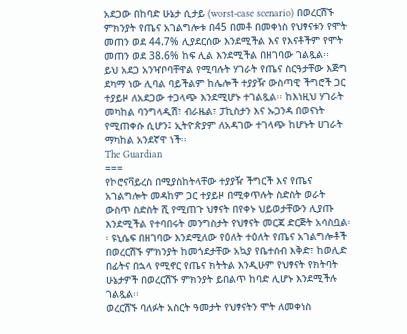አደጋው በከባድ ሁኔታ ሲታይ (worst-case scenario) በወረርሽኙ ምክንያት የጤና አገልግሎቱ በ45 በመቶ በመቀነስ የህፃናቱን የሞት መጠን ወደ 44.7% ሊያደርሰው እንደሚችል እና የእናቶችም የሞት መጠን ወደ 38.6% ከፍ ሊል እንደሚችል በዘገባው ገልጿል፡፡
ይህ አደጋ አንዣቦባቸዋል የሚባሉት ሃገራት የጤና ስርዓታቸው እጅግ ደካማ ነው ሊባል ባይችልም ከሌሎች ተያያዥ ውስጣዊ ችግሮች ጋር ተያይዞ ለአደጋው ተጋላጭ እንደሚሆኑ ተገልጿል፡፡ ከእነዚህ ሃገራት መካከል ባንግላዲሽ፣ ብራዜል፣ ፓኪስታን እና ኡጋንዳ በወናነት የሚጠቀሱ ሲሆን፤ ኢትዮጵያም ለአዳገው ተገላጭ ከሆኑት ሀገራት ማካከል አንደኛዋ ነች፡፡
The Guardian
===
የኮሮናቫይረስ በሚያስከትላቸው ተያያዥ ችግርች እና የጤና አገልግሎት መዳከም ጋር ተያይዞ በሚቀጥሉት ስድስት ወራት ውስጥ ስድስት ሺ የሚጠጉ ህፃናት በየቀኑ ህይወታቸውን ሊያጡ እንደሚችል የተባበሩት መንግስታት የህፃናት መርጃ ድርጅት አሳስቧል፡፡ ዩኒሴፍ በዘገባው እንደሚለው የዕለት ተዕለት የጤና አገልግሎቶች በወረርሽኙ ምክንያት ከመጎደታቸው አኳያ የቤተሰብ እቅድ፣ ከወሊድ በፊትና በኋላ የሚኖር የጤና ክትትል እንዲሁም የህፃናት የክትባት ሁኔታዎች በወረርሽኙ ምክንያት ይበልጥ ከባድ ሊሆኑ እንደሚችሉ ገልጿል፡፡
ወረርሽኙ ባለፉት አስርት ዓመታት የህፃናትን ሞት ለመቀነስ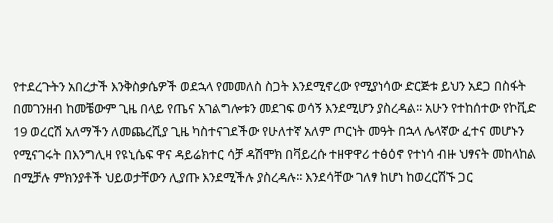የተደረጉትን አበረታች እንቅስቃሴዎች ወደኋላ የመመለስ ስጋት እንደሚኖረው የሚያነሳው ድርጅቱ ይህን አደጋ በስፋት በመገንዘብ ከመቼውም ጊዜ በላይ የጤና አገልግሎቱን መደገፍ ወሳኝ እንደሚሆን ያስረዳል፡፡ አሁን የተከሰተው የኮቪድ 19 ወረርሽ አለማችን ለመጨረሺያ ጊዜ ካስተናገደችው የሁለተኛ አለም ጦርነት መዓት በኋላ ሌላኛው ፈተና መሆኑን የሚናገሩት በእንግሊዛ የዩኒሴፍ ዋና ዳይሬክተር ሳቻ ዳሽሞክ በቫይረሱ ተዘዋዋሪ ተፅዕኖ የተነሳ ብዙ ህፃናት መከላከል በሚቻሉ ምክንያቶች ህይወታቸውን ሊያጡ እንደሚችሉ ያስረዳሉ፡፡ እንደሳቸው ገለፃ ከሆነ ከወረርሽኙ ጋር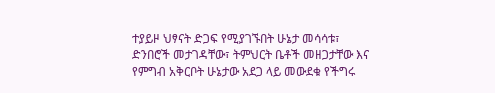ተያይዞ ህፃናት ድጋፍ የሚያገኙበት ሁኔታ መሳሳቱ፣ ድንበሮች መታገዳቸው፣ ትምህርት ቤቶች መዘጋታቸው እና የምግብ አቅርቦት ሁኔታው አደጋ ላይ መውደቁ የችግሩ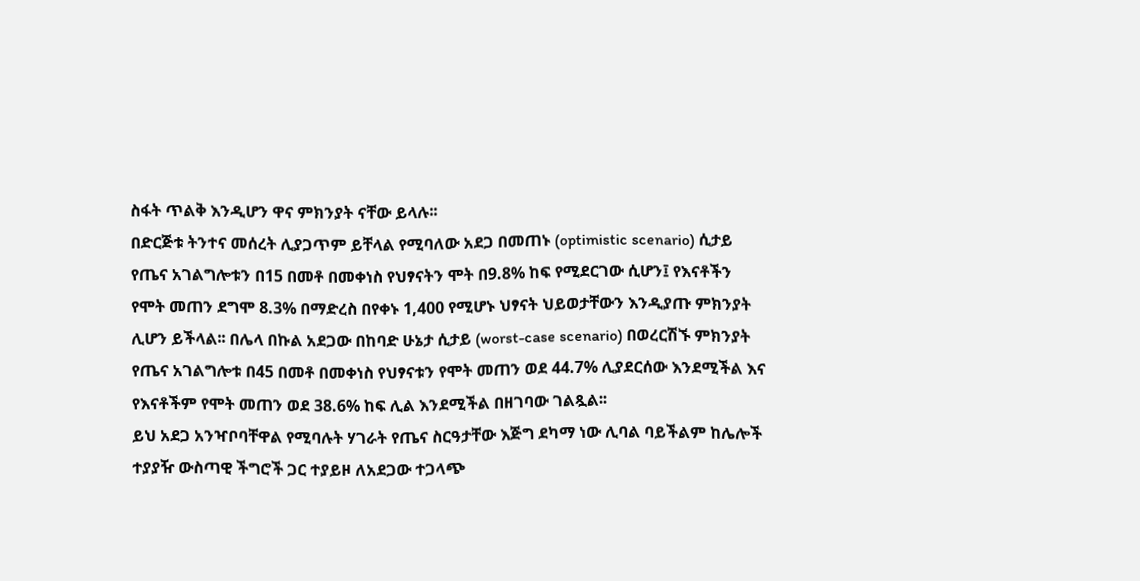ስፋት ጥልቅ እንዲሆን ዋና ምክንያት ናቸው ይላሉ፡፡
በድርጅቱ ትንተና መሰረት ሊያጋጥም ይቸላል የሚባለው አደጋ በመጠኑ (optimistic scenario) ሲታይ የጤና አገልግሎቱን በ15 በመቶ በመቀነስ የህፃናትን ሞት በ9.8% ከፍ የሚደርገው ሲሆን፤ የእናቶችን የሞት መጠን ደግሞ 8.3% በማድረስ በየቀኑ 1,400 የሚሆኑ ህፃናት ህይወታቸውን እንዲያጡ ምክንያት ሊሆን ይችላል፡፡ በሌላ በኩል አደጋው በከባድ ሁኔታ ሲታይ (worst-case scenario) በወረርሽኙ ምክንያት የጤና አገልግሎቱ በ45 በመቶ በመቀነስ የህፃናቱን የሞት መጠን ወደ 44.7% ሊያደርሰው እንደሚችል እና የእናቶችም የሞት መጠን ወደ 38.6% ከፍ ሊል እንደሚችል በዘገባው ገልጿል፡፡
ይህ አደጋ አንዣቦባቸዋል የሚባሉት ሃገራት የጤና ስርዓታቸው እጅግ ደካማ ነው ሊባል ባይችልም ከሌሎች ተያያዥ ውስጣዊ ችግሮች ጋር ተያይዞ ለአደጋው ተጋላጭ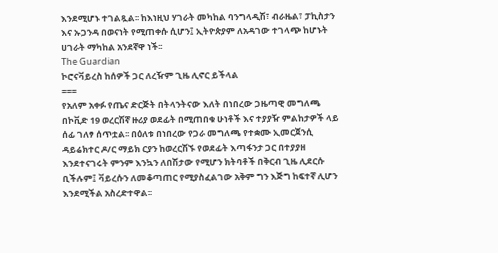እንደሚሆኑ ተገልጿል፡፡ ከእነዚህ ሃገራት መካከል ባንግላዲሽ፣ ብራዜል፣ ፓኪስታን እና ኡጋንዳ በወናነት የሚጠቀሱ ሲሆን፤ ኢትዮጵያም ለአዳገው ተገላጭ ከሆኑት ሀገራት ማካከል አንደኛዋ ነች፡፡
The Guardian
ኮሮናቫይረስ ከሰዎች ጋር ለረዥም ጊዜ ሊኖር ይችላል
===
የአለም አቀፉ የጤና ድርጅት በትላንትናው እለት በነበረው ጋዜጣዊ መግለጫ በኮቪድ 19 ወረርሽኛ ዙሪያ ወደፊት በሚጠበቁ ሁነቶች እና ተያያዥ ምልከታዎች ላይ ሰፊ ገለፃ ሰጥቷል፡፡ በዕለቱ በነበረው የጋራ መግለጫ የተቋሙ ኢመርጀንሲ ዳይሬክተር ዶ/ር ማይክ ርያን ከወረርሽኙ የወደፊት እጣፋንታ ጋር በተያያዘ እንደተናገሩት ምንም እንኳን ለበሽታው የሚሆን ክትባቶች በቅርብ ጊዜ ሊደርሱ ቢችሉም፤ ቫይረሱን ለመቆጣጠር የሚያስፈልገው አቅም ግን እጅግ ከፍተኛ ሊሆን እንደሚችል አስረድተዋል፡፡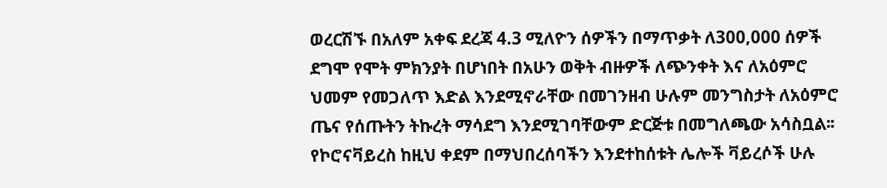ወረርሽኙ በአለም አቀፍ ደረጃ 4.3 ሚለዮን ሰዎችን በማጥቃት ለ300,000 ሰዎች ደግሞ የሞት ምክንያት በሆነበት በአሁን ወቅት ብዙዎች ለጭንቀት እና ለአዕምሮ ህመም የመጋለጥ እድል እንደሚኖራቸው በመገንዘብ ሁሉም መንግስታት ለአዕምሮ ጤና የሰጡትን ትኩረት ማሳደግ እንደሚገባቸውም ድርጅቱ በመግለጫው አሳስቧል፡፡ የኮሮናቫይረስ ከዚህ ቀደም በማህበረሰባችን እንደተከሰቱት ሌሎች ቫይረሶች ሁሉ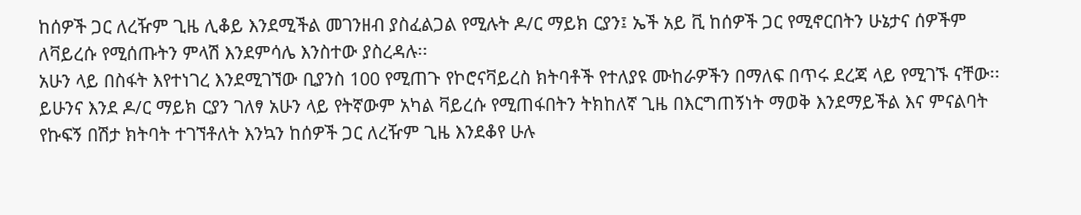ከሰዎች ጋር ለረዥም ጊዜ ሊቆይ እንደሚችል መገንዘብ ያስፈልጋል የሚሉት ዶ/ር ማይክ ርያን፤ ኤች አይ ቪ ከሰዎች ጋር የሚኖርበትን ሁኔታና ሰዎችም ለቫይረሱ የሚሰጡትን ምላሽ እንደምሳሌ እንስተው ያስረዳሉ፡፡
አሁን ላይ በስፋት እየተነገረ እንደሚገኘው ቢያንስ 100 የሚጠጉ የኮሮናቫይረስ ክትባቶች የተለያዩ ሙከራዎችን በማለፍ በጥሩ ደረጃ ላይ የሚገኙ ናቸው፡፡ ይሁንና እንደ ዶ/ር ማይክ ርያን ገለፃ አሁን ላይ የትኛውም አካል ቫይረሱ የሚጠፋበትን ትክከለኛ ጊዜ በእርግጠኝነት ማወቅ እንደማይችል እና ምናልባት የኩፍኝ በሽታ ክትባት ተገኘቶለት እንኳን ከሰዎች ጋር ለረዥም ጊዜ እንደቆየ ሁሉ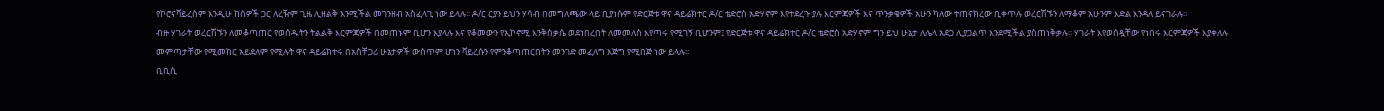የኮሮናቫይረስም እንዲሁ ከሰዎች ጋር ለረዥም ጊዜ ሊዘልቅ እንሚችል መገንዘብ አስፈላጊ ነው ይላሉ፡፡ ዶ/ር ርያን ይህን ሃሳብ በመግለጫው ላይ ቢያነሱም የድርጅቱ ዋና ዳይሬክተር ዶ/ር ቴድሮስ አድሃኖም እየተደረጉ ያሉ እርምጃዎች እና ጥንቃቄዎች አሁን ካለው ተጠናክረው ቢቀጥሉ ወረርሽኙን ለማቆም አሁንም እድል እንዳለ ይናገራሉ፡፡
ብዙ ሃገራት ወረርሽኙን ለመቆጣጠር የወሰዱትን ትልልቅ እርምጃዎች በመጠኑም ቢሆን እያላሉ እና የቆመውን የኢኮኖሚ እንቅስቃሴ ወደነበረበት ለመመለስ እየጣሩ የሚገኝ ቢሆንም፤ የድርጅቱ ዋና ዳይሬክተር ዶ/ር ቴድሮስ አድሃኖም ግን ይህ ሁኔታ ለሌላ አደጋ ሊያጋልጥ እንደሚችል ያስጠነቅቃሉ፡፡ ሃገራት እየወሰዷቸው የነበሩ እርምጃዎች እያቀለሉ መምጣታቸው የሚመከር አይደለም የሚሉት ዋና ዳይሬክተሩ በአስቸጋሪ ሁኔታዎች ውስጥም ሆነን ቫይረሱን የምንቆጣጠርበትን መንገድ መፈለግ እጅግ የሚበጅ ነው ይላሉ፡፡
ቢቢሲ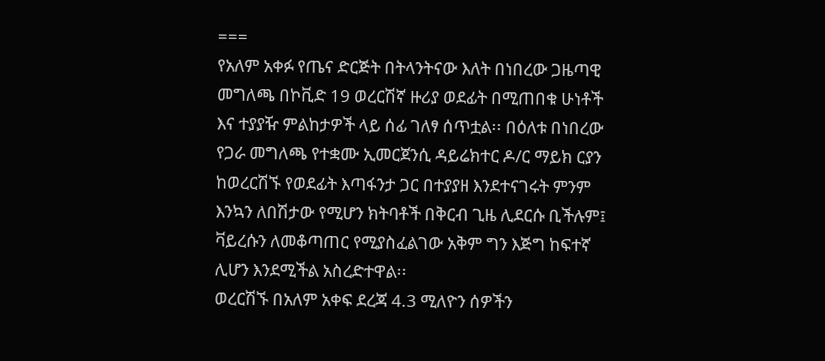===
የአለም አቀፉ የጤና ድርጅት በትላንትናው እለት በነበረው ጋዜጣዊ መግለጫ በኮቪድ 19 ወረርሽኛ ዙሪያ ወደፊት በሚጠበቁ ሁነቶች እና ተያያዥ ምልከታዎች ላይ ሰፊ ገለፃ ሰጥቷል፡፡ በዕለቱ በነበረው የጋራ መግለጫ የተቋሙ ኢመርጀንሲ ዳይሬክተር ዶ/ር ማይክ ርያን ከወረርሽኙ የወደፊት እጣፋንታ ጋር በተያያዘ እንደተናገሩት ምንም እንኳን ለበሽታው የሚሆን ክትባቶች በቅርብ ጊዜ ሊደርሱ ቢችሉም፤ ቫይረሱን ለመቆጣጠር የሚያስፈልገው አቅም ግን እጅግ ከፍተኛ ሊሆን እንደሚችል አስረድተዋል፡፡
ወረርሽኙ በአለም አቀፍ ደረጃ 4.3 ሚለዮን ሰዎችን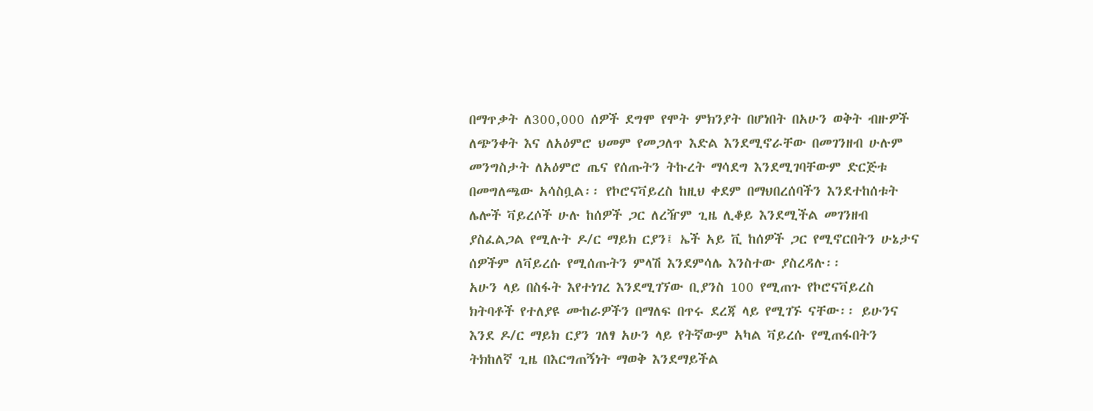በማጥቃት ለ300,000 ሰዎች ደግሞ የሞት ምክንያት በሆነበት በአሁን ወቅት ብዙዎች ለጭንቀት እና ለአዕምሮ ህመም የመጋለጥ እድል እንደሚኖራቸው በመገንዘብ ሁሉም መንግስታት ለአዕምሮ ጤና የሰጡትን ትኩረት ማሳደግ እንደሚገባቸውም ድርጅቱ በመግለጫው አሳስቧል፡፡ የኮሮናቫይረስ ከዚህ ቀደም በማህበረሰባችን እንደተከሰቱት ሌሎች ቫይረሶች ሁሉ ከሰዎች ጋር ለረዥም ጊዜ ሊቆይ እንደሚችል መገንዘብ ያስፈልጋል የሚሉት ዶ/ር ማይክ ርያን፤ ኤች አይ ቪ ከሰዎች ጋር የሚኖርበትን ሁኔታና ሰዎችም ለቫይረሱ የሚሰጡትን ምላሽ እንደምሳሌ እንስተው ያስረዳሉ፡፡
አሁን ላይ በስፋት እየተነገረ እንደሚገኘው ቢያንስ 100 የሚጠጉ የኮሮናቫይረስ ክትባቶች የተለያዩ ሙከራዎችን በማለፍ በጥሩ ደረጃ ላይ የሚገኙ ናቸው፡፡ ይሁንና እንደ ዶ/ር ማይክ ርያን ገለፃ አሁን ላይ የትኛውም አካል ቫይረሱ የሚጠፋበትን ትክከለኛ ጊዜ በእርግጠኝነት ማወቅ እንደማይችል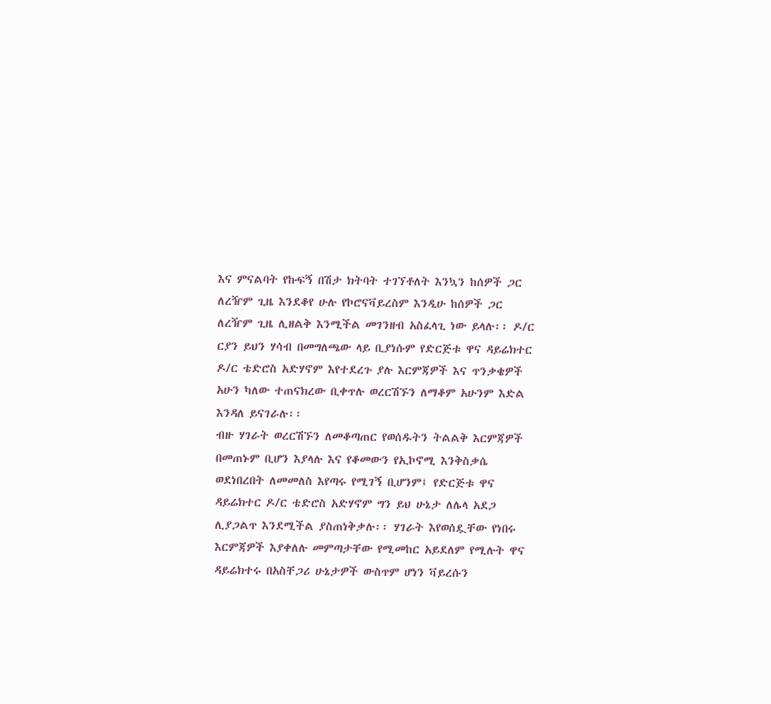እና ምናልባት የኩፍኝ በሽታ ክትባት ተገኘቶለት እንኳን ከሰዎች ጋር ለረዥም ጊዜ እንደቆየ ሁሉ የኮሮናቫይረስም እንዲሁ ከሰዎች ጋር ለረዥም ጊዜ ሊዘልቅ እንሚችል መገንዘብ አስፈላጊ ነው ይላሉ፡፡ ዶ/ር ርያን ይህን ሃሳብ በመግለጫው ላይ ቢያነሱም የድርጅቱ ዋና ዳይሬክተር ዶ/ር ቴድሮስ አድሃኖም እየተደረጉ ያሉ እርምጃዎች እና ጥንቃቄዎች አሁን ካለው ተጠናክረው ቢቀጥሉ ወረርሽኙን ለማቆም አሁንም እድል እንዳለ ይናገራሉ፡፡
ብዙ ሃገራት ወረርሽኙን ለመቆጣጠር የወሰዱትን ትልልቅ እርምጃዎች በመጠኑም ቢሆን እያላሉ እና የቆመውን የኢኮኖሚ እንቅስቃሴ ወደነበረበት ለመመለስ እየጣሩ የሚገኝ ቢሆንም፤ የድርጅቱ ዋና ዳይሬክተር ዶ/ር ቴድሮስ አድሃኖም ግን ይህ ሁኔታ ለሌላ አደጋ ሊያጋልጥ እንደሚችል ያስጠነቅቃሉ፡፡ ሃገራት እየወሰዷቸው የነበሩ እርምጃዎች እያቀለሉ መምጣታቸው የሚመከር አይደለም የሚሉት ዋና ዳይሬክተሩ በአስቸጋሪ ሁኔታዎች ውስጥም ሆነን ቫይረሱን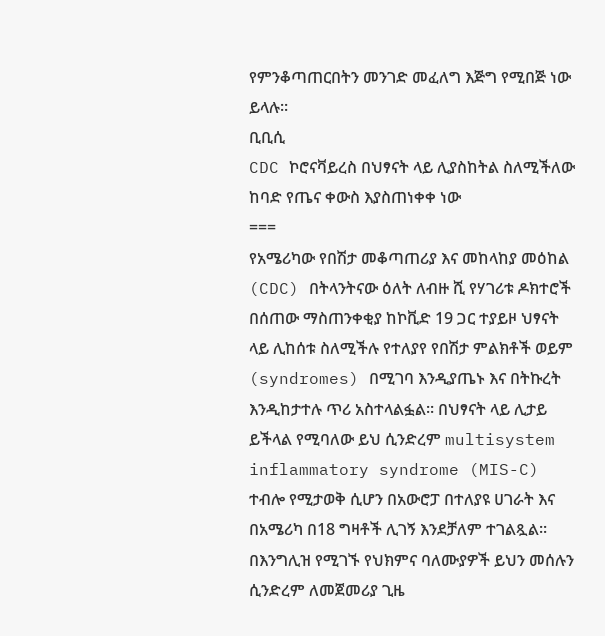የምንቆጣጠርበትን መንገድ መፈለግ እጅግ የሚበጅ ነው ይላሉ፡፡
ቢቢሲ
CDC ኮሮናቫይረስ በህፃናት ላይ ሊያስከትል ስለሚችለው ከባድ የጤና ቀውስ እያስጠነቀቀ ነው
===
የአሜሪካው የበሽታ መቆጣጠሪያ እና መከላከያ መዕከል (CDC) በትላንትናው ዕለት ለብዙ ሺ የሃገሪቱ ዶክተሮች በሰጠው ማስጠንቀቂያ ከኮቪድ 19 ጋር ተያይዞ ህፃናት ላይ ሊከሰቱ ስለሚችሉ የተለያየ የበሽታ ምልክቶች ወይም (syndromes) በሚገባ እንዲያጤኑ እና በትኩረት እንዲከታተሉ ጥሪ አስተላልፏል፡፡ በህፃናት ላይ ሊታይ ይችላል የሚባለው ይህ ሲንድረም multisystem inflammatory syndrome (MIS-C) ተብሎ የሚታወቅ ሲሆን በአውሮፓ በተለያዩ ሀገራት እና በአሜሪካ በ18 ግዛቶች ሊገኝ እንደቻለም ተገልጿል፡፡
በእንግሊዝ የሚገኙ የህክምና ባለሙያዎች ይህን መሰሉን ሲንድረም ለመጀመሪያ ጊዜ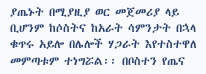ያጤኑት በሚያዚያ ወር መጀመሪያ ላይ ቢሆንም ከሶስትና ከአራት ሳምንታት በኋላ ቁጥሩ አይሎ በሌሎች ሃጋራት እየተስተዋለ መምጣቱም ተነግሯል፡፡ በቦስተን የጤና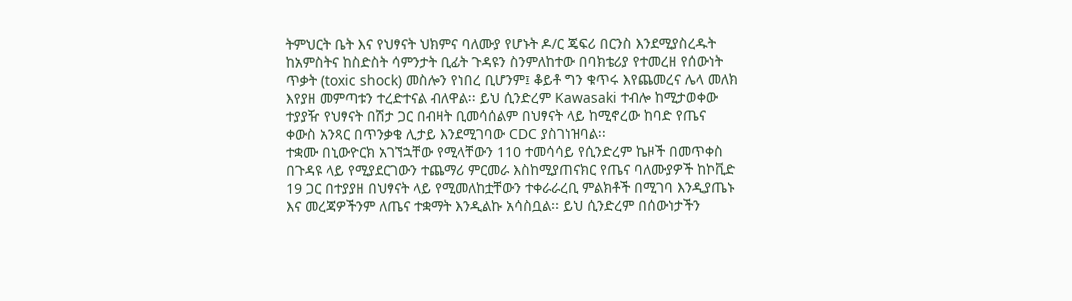ትምህርት ቤት እና የህፃናት ህክምና ባለሙያ የሆኑት ዶ/ር ጄፍሪ በርንስ እንደሚያስረዱት ከአምስትና ከስድስት ሳምንታት ቢፊት ጉዳዩን ስንምለከተው በባክቴሪያ የተመረዘ የሰውነት ጥቃት (toxic shock) መስሎን የነበረ ቢሆንም፤ ቆይቶ ግን ቁጥሩ እየጨመረና ሌላ መለክ እየያዘ መምጣቱን ተረድተናል ብለዋል፡፡ ይህ ሲንድረም Kawasaki ተብሎ ከሚታወቀው ተያያዥ የህፃናት በሽታ ጋር በብዛት ቢመሳሰልም በህፃናት ላይ ከሚኖረው ከባድ የጤና ቀውስ አንጻር በጥንቃቄ ሊታይ እንደሚገባው CDC ያስገነዝባል፡፡
ተቋሙ በኒውዮርክ አገኘኋቸው የሚላቸውን 110 ተመሳሳይ የሲንድረም ኬዞች በመጥቀስ በጉዳዩ ላይ የሚያደርገውን ተጨማሪ ምርመራ እስከሚያጠናክር የጤና ባለሙያዎች ከኮቪድ 19 ጋር በተያያዘ በህፃናት ላይ የሚመለከቷቸውን ተቀራራረቢ ምልክቶች በሚገባ እንዲያጤኑ እና መረጃዎችንም ለጤና ተቋማት እንዲልኩ አሳስቧል፡፡ ይህ ሲንድረም በሰውነታችን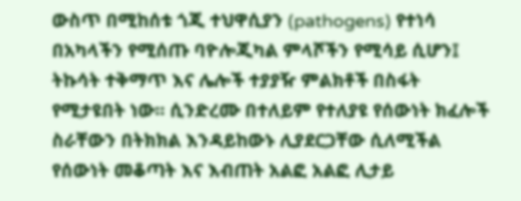ውስጥ በሚከሰቱ ጎጂ ተህዋሲያን (pathogens) የተነሳ በአካላችን የሚሰጡ ባዮሎጂካል ምላሾችን የሚሳይ ሲሆን፤ ትኩሳት ተቅማጥ እና ሌሎች ተያያዥ ምልክቶች በስፋት የሚታዩበት ነው፡፡ ሲንድረሙ በተለይም የተለያዩ የሰውነት ክፈሎች ስራቸውን በትክክል እንዳይከውኑ ሊያደርጋቸው ሲለሚችል የሰውነት መቆጣት እና እብጠት አልፎ አልፎ ሊታይ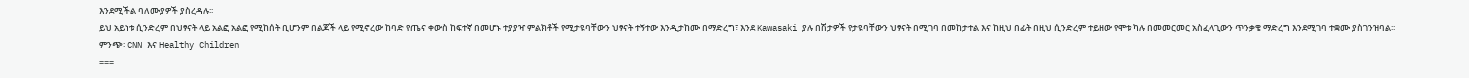እንደሚችል ባለሙያዎች ያስረዳሉ፡፡
ይህ አይነቱ ሲንድረም በህፃናት ላይ አልፎ አልፎ የሚከሰት ቢሆንም በልጆች ላይ የሚኖረው ከባድ የጤና ቀውስ ከፍተኛ በመሆኑ ተያያዣ ምልክቶች የሚታዩባቸውን ህፃናት ተኝተው እንዲታከሙ በማድረግ፣ እንደ Kawasaki ያሉ በሽታዎች የታዩባቸውን ህፃናት በሚገባ በመከታተል እና ከዚህ በፊት በዚህ ሲንድረም ተይዘው የሞቱ ካሉ በመመርመር አስፈላጊውን ጥንቃቄ ማድረግ እንደሚገባ ተቋሙ ያስገንዝባል፡፡
ምንጭ፡ CNN እና Healthy Children
===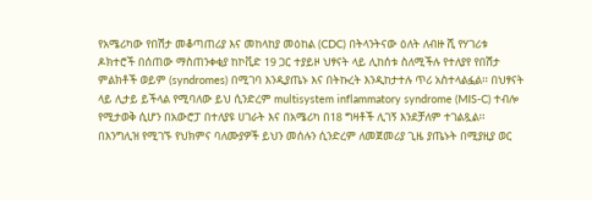የአሜሪካው የበሽታ መቆጣጠሪያ እና መከላከያ መዕከል (CDC) በትላንትናው ዕለት ለብዙ ሺ የሃገሪቱ ዶክተሮች በሰጠው ማስጠንቀቂያ ከኮቪድ 19 ጋር ተያይዞ ህፃናት ላይ ሊከሰቱ ስለሚችሉ የተለያየ የበሽታ ምልክቶች ወይም (syndromes) በሚገባ እንዲያጤኑ እና በትኩረት እንዲከታተሉ ጥሪ አስተላልፏል፡፡ በህፃናት ላይ ሊታይ ይችላል የሚባለው ይህ ሲንድረም multisystem inflammatory syndrome (MIS-C) ተብሎ የሚታወቅ ሲሆን በአውሮፓ በተለያዩ ሀገራት እና በአሜሪካ በ18 ግዛቶች ሊገኝ እንደቻለም ተገልጿል፡፡
በእንግሊዝ የሚገኙ የህክምና ባለሙያዎች ይህን መሰሉን ሲንድረም ለመጀመሪያ ጊዜ ያጤኑት በሚያዚያ ወር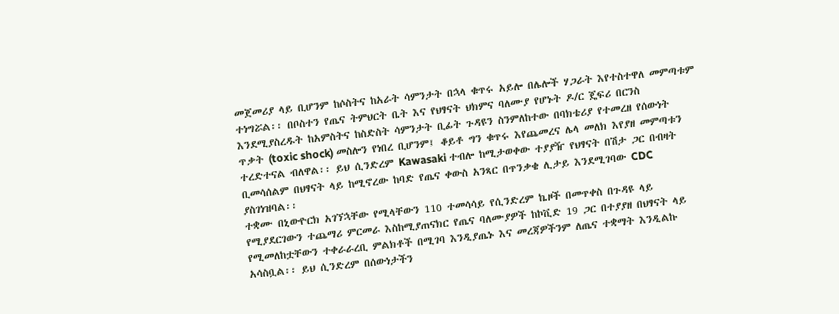መጀመሪያ ላይ ቢሆንም ከሶስትና ከአራት ሳምንታት በኋላ ቁጥሩ አይሎ በሌሎች ሃጋራት እየተስተዋለ መምጣቱም ተነግሯል፡፡ በቦስተን የጤና ትምህርት ቤት እና የህፃናት ህክምና ባለሙያ የሆኑት ዶ/ር ጄፍሪ በርንስ እንደሚያስረዱት ከአምስትና ከስድስት ሳምንታት ቢፊት ጉዳዩን ስንምለከተው በባክቴሪያ የተመረዘ የሰውነት ጥቃት (toxic shock) መስሎን የነበረ ቢሆንም፤ ቆይቶ ግን ቁጥሩ እየጨመረና ሌላ መለክ እየያዘ መምጣቱን ተረድተናል ብለዋል፡፡ ይህ ሲንድረም Kawasaki ተብሎ ከሚታወቀው ተያያዥ የህፃናት በሽታ ጋር በብዛት ቢመሳሰልም በህፃናት ላይ ከሚኖረው ከባድ የጤና ቀውስ አንጻር በጥንቃቄ ሊታይ እንደሚገባው CDC ያስገነዝባል፡፡
ተቋሙ በኒውዮርክ አገኘኋቸው የሚላቸውን 110 ተመሳሳይ የሲንድረም ኬዞች በመጥቀስ በጉዳዩ ላይ የሚያደርገውን ተጨማሪ ምርመራ እስከሚያጠናክር የጤና ባለሙያዎች ከኮቪድ 19 ጋር በተያያዘ በህፃናት ላይ የሚመለከቷቸውን ተቀራራረቢ ምልክቶች በሚገባ እንዲያጤኑ እና መረጃዎችንም ለጤና ተቋማት እንዲልኩ አሳስቧል፡፡ ይህ ሲንድረም በሰውነታችን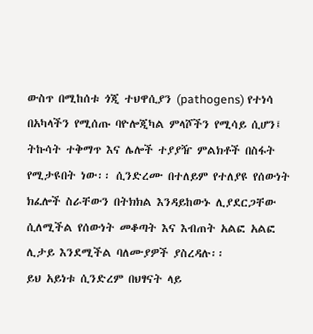ውስጥ በሚከሰቱ ጎጂ ተህዋሲያን (pathogens) የተነሳ በአካላችን የሚሰጡ ባዮሎጂካል ምላሾችን የሚሳይ ሲሆን፤ ትኩሳት ተቅማጥ እና ሌሎች ተያያዥ ምልክቶች በስፋት የሚታዩበት ነው፡፡ ሲንድረሙ በተለይም የተለያዩ የሰውነት ክፈሎች ስራቸውን በትክክል እንዳይከውኑ ሊያደርጋቸው ሲለሚችል የሰውነት መቆጣት እና እብጠት አልፎ አልፎ ሊታይ እንደሚችል ባለሙያዎች ያስረዳሉ፡፡
ይህ አይነቱ ሲንድረም በህፃናት ላይ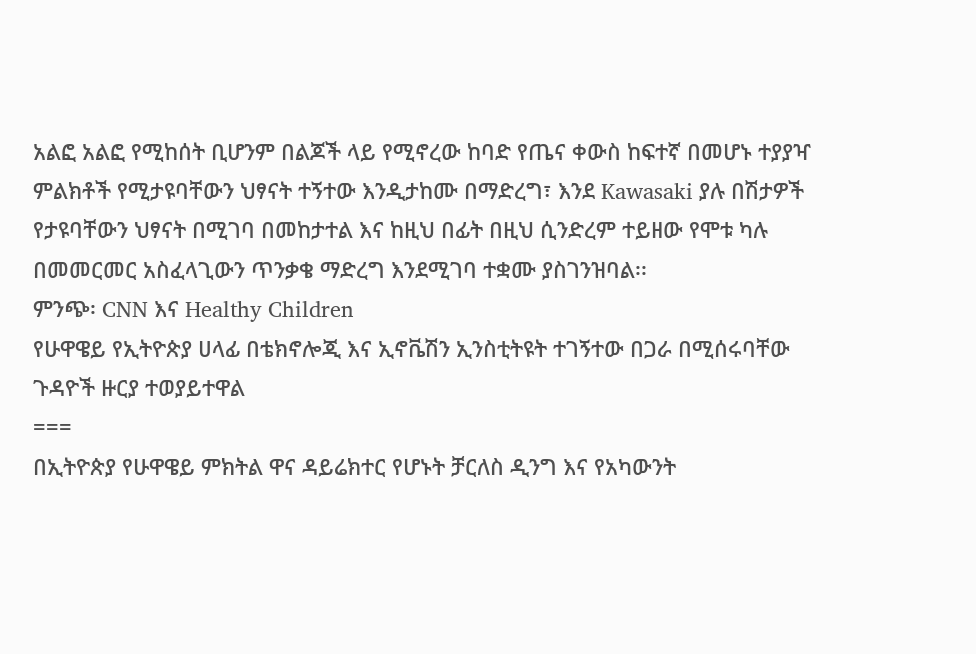አልፎ አልፎ የሚከሰት ቢሆንም በልጆች ላይ የሚኖረው ከባድ የጤና ቀውስ ከፍተኛ በመሆኑ ተያያዣ ምልክቶች የሚታዩባቸውን ህፃናት ተኝተው እንዲታከሙ በማድረግ፣ እንደ Kawasaki ያሉ በሽታዎች የታዩባቸውን ህፃናት በሚገባ በመከታተል እና ከዚህ በፊት በዚህ ሲንድረም ተይዘው የሞቱ ካሉ በመመርመር አስፈላጊውን ጥንቃቄ ማድረግ እንደሚገባ ተቋሙ ያስገንዝባል፡፡
ምንጭ፡ CNN እና Healthy Children
የሁዋዌይ የኢትዮጵያ ሀላፊ በቴክኖሎጂ እና ኢኖቬሽን ኢንስቲትዩት ተገኝተው በጋራ በሚሰሩባቸው ጉዳዮች ዙርያ ተወያይተዋል
===
በኢትዮጵያ የሁዋዌይ ምክትል ዋና ዳይሬክተር የሆኑት ቻርለስ ዲንግ እና የአካውንት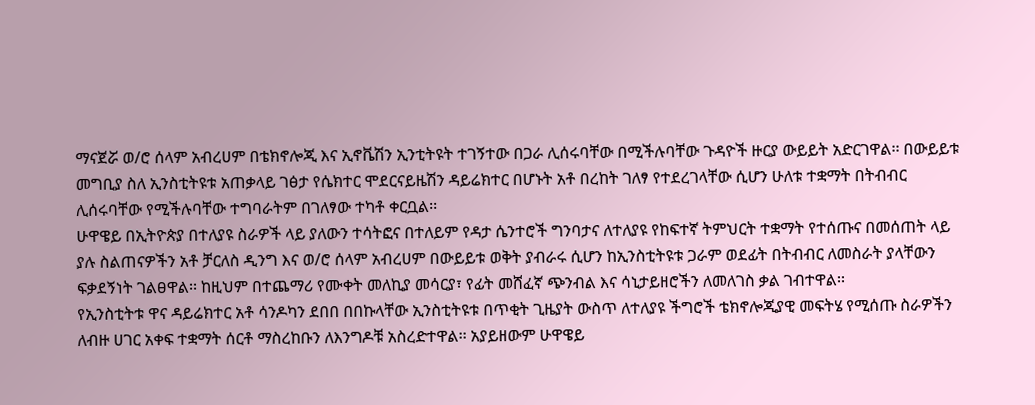ማናጀሯ ወ/ሮ ሰላም አብረሀም በቴክኖሎጂ እና ኢኖቬሽን ኢንቲትዩት ተገኝተው በጋራ ሊሰሩባቸው በሚችሉባቸው ጉዳዮች ዙርያ ውይይት አድርገዋል፡፡ በውይይቱ መግቢያ ስለ ኢንስቲትዩቱ አጠቃላይ ገፅታ የሴክተር ሞደርናይዜሽን ዳይሬክተር በሆኑት አቶ በረከት ገለፃ የተደረገላቸው ሲሆን ሁለቱ ተቋማት በትብብር ሊሰሩባቸው የሚችሉባቸው ተግባራትም በገለፃው ተካቶ ቀርቧል፡፡
ሁዋዌይ በኢትዮጵያ በተለያዩ ስራዎች ላይ ያለውን ተሳትፎና በተለይም የዳታ ሴንተሮች ግንባታና ለተለያዩ የከፍተኛ ትምህርት ተቋማት የተሰጡና በመሰጠት ላይ ያሉ ስልጠናዎችን አቶ ቻርለስ ዲንግ እና ወ/ሮ ሰላም አብረሀም በውይይቱ ወቅት ያብራሩ ሲሆን ከኢንስቲትዩቱ ጋራም ወደፊት በትብብር ለመስራት ያላቸውን ፍቃደኝነት ገልፀዋል፡፡ ከዚህም በተጨማሪ የሙቀት መለኪያ መሳርያ፣ የፊት መሸፈኛ ጭንብል እና ሳኒታይዘሮችን ለመለገስ ቃል ገብተዋል፡፡
የኢንስቲትቱ ዋና ዳይሬክተር አቶ ሳንዶካን ደበበ በበኩላቸው ኢንስቲትዩቱ በጥቂት ጊዜያት ውስጥ ለተለያዩ ችግሮች ቴክኖሎጂያዊ መፍትሄ የሚሰጡ ስራዎችን ለብዙ ሀገር አቀፍ ተቋማት ሰርቶ ማስረከቡን ለእንግዶቹ አስረድተዋል፡፡ አያይዘውም ሁዋዌይ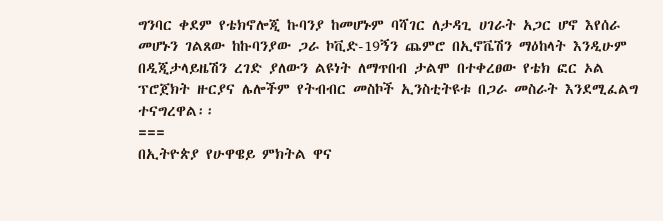ግንባር ቀደም የቴክኖሎጂ ኩባንያ ከመሆኑም ባሻገር ለታዳጊ ሀገራት አጋር ሆኖ እየሰራ መሆኑን ገልጸው ከኩባንያው ጋራ ኮቪድ-19ኝን ጨምሮ በኢኖቬሽን ማዕከላት እንዲሁም በዲጂታላይዜሽን ረገድ ያለውን ልዩነት ለማጥበብ ታልሞ በተቀረፀው የቴክ ፎር ኦል ፕሮጀክት ዙርያና ሌሎችም የትብብር መስኮች ኢንስቲትዩቱ በጋራ መስራት እንደሚፈልግ ተናግረዋል፡፡
===
በኢትዮጵያ የሁዋዌይ ምክትል ዋና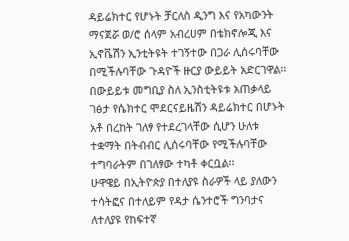ዳይሬክተር የሆኑት ቻርለስ ዲንግ እና የአካውንት ማናጀሯ ወ/ሮ ሰላም አብረሀም በቴክኖሎጂ እና ኢኖቬሽን ኢንቲትዩት ተገኝተው በጋራ ሊሰሩባቸው በሚችሉባቸው ጉዳዮች ዙርያ ውይይት አድርገዋል፡፡ በውይይቱ መግቢያ ስለ ኢንስቲትዩቱ አጠቃላይ ገፅታ የሴክተር ሞደርናይዜሽን ዳይሬክተር በሆኑት አቶ በረከት ገለፃ የተደረገላቸው ሲሆን ሁለቱ ተቋማት በትብብር ሊሰሩባቸው የሚችሉባቸው ተግባራትም በገለፃው ተካቶ ቀርቧል፡፡
ሁዋዌይ በኢትዮጵያ በተለያዩ ስራዎች ላይ ያለውን ተሳትፎና በተለይም የዳታ ሴንተሮች ግንባታና ለተለያዩ የከፍተኛ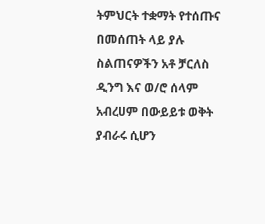ትምህርት ተቋማት የተሰጡና በመሰጠት ላይ ያሉ ስልጠናዎችን አቶ ቻርለስ ዲንግ እና ወ/ሮ ሰላም አብረሀም በውይይቱ ወቅት ያብራሩ ሲሆን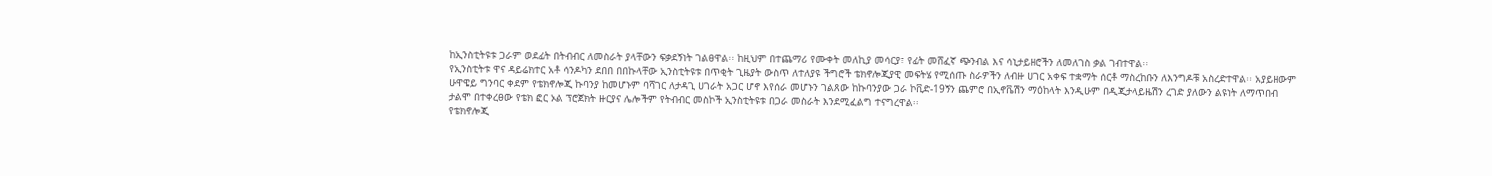ከኢንስቲትዩቱ ጋራም ወደፊት በትብብር ለመስራት ያላቸውን ፍቃደኝነት ገልፀዋል፡፡ ከዚህም በተጨማሪ የሙቀት መለኪያ መሳርያ፣ የፊት መሸፈኛ ጭንብል እና ሳኒታይዘሮችን ለመለገስ ቃል ገብተዋል፡፡
የኢንስቲትቱ ዋና ዳይሬክተር አቶ ሳንዶካን ደበበ በበኩላቸው ኢንስቲትዩቱ በጥቂት ጊዜያት ውስጥ ለተለያዩ ችግሮች ቴክኖሎጂያዊ መፍትሄ የሚሰጡ ስራዎችን ለብዙ ሀገር አቀፍ ተቋማት ሰርቶ ማስረከቡን ለእንግዶቹ አስረድተዋል፡፡ አያይዘውም ሁዋዌይ ግንባር ቀደም የቴክኖሎጂ ኩባንያ ከመሆኑም ባሻገር ለታዳጊ ሀገራት አጋር ሆኖ እየሰራ መሆኑን ገልጸው ከኩባንያው ጋራ ኮቪድ-19ኝን ጨምሮ በኢኖቬሽን ማዕከላት እንዲሁም በዲጂታላይዜሽን ረገድ ያለውን ልዩነት ለማጥበብ ታልሞ በተቀረፀው የቴክ ፎር ኦል ፕሮጀክት ዙርያና ሌሎችም የትብብር መስኮች ኢንስቲትዩቱ በጋራ መስራት እንደሚፈልግ ተናግረዋል፡፡
የቴክኖሎጂ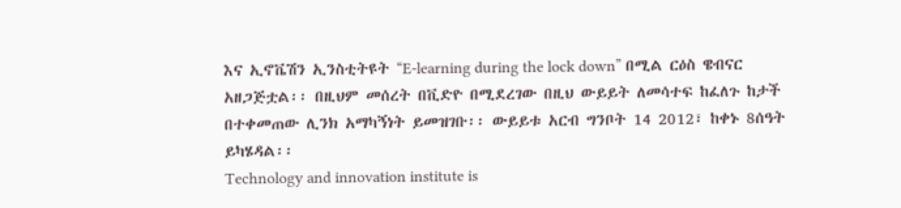እና ኢኖቬሽን ኢንስቲትዩት “E-learning during the lock down” በሚል ርዕስ ዌብናር አዘጋጅቷል፡፡ በዚህም መሰረት በቪድዮ በሚደረገው በዚህ ውይይት ለመሳተፍ ከፈለጉ ከታች በተቀመጠው ሊንክ አማካኝነት ይመዝገቡ፡፡ ውይይቱ አርብ ግንቦት 14 2012፣ ከቀኑ 8ሰዓት ይካሄዳል፡፡
Technology and innovation institute is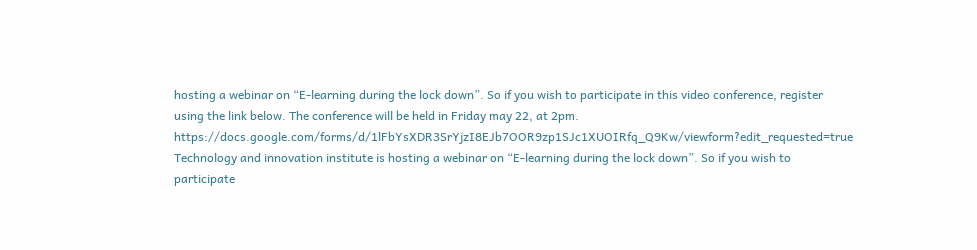hosting a webinar on “E-learning during the lock down”. So if you wish to participate in this video conference, register using the link below. The conference will be held in Friday may 22, at 2pm.
https://docs.google.com/forms/d/1lFbYsXDR3SrYjzI8EJb7OOR9zp1SJc1XUOIRfq_Q9Kw/viewform?edit_requested=true
Technology and innovation institute is hosting a webinar on “E-learning during the lock down”. So if you wish to participate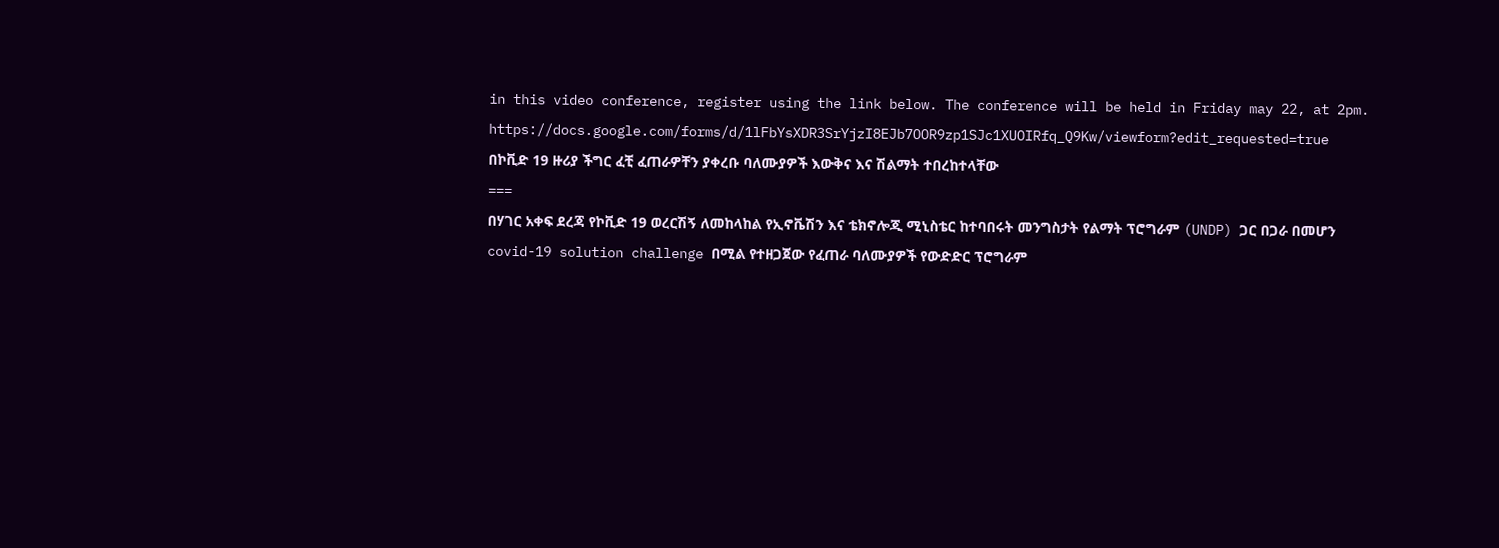in this video conference, register using the link below. The conference will be held in Friday may 22, at 2pm.
https://docs.google.com/forms/d/1lFbYsXDR3SrYjzI8EJb7OOR9zp1SJc1XUOIRfq_Q9Kw/viewform?edit_requested=true
በኮቪድ 19 ዙሪያ ችግር ፈቺ ፈጠራዎቸን ያቀረቡ ባለሙያዎች እውቅና እና ሽልማት ተበረከተላቸው
===
በሃገር አቀፍ ደረጃ የኮቪድ 19 ወረርሽኝ ለመከላከል የኢኖቬሽን እና ቴክኖሎጂ ሚኒስቴር ከተባበሩት መንግስታት የልማት ፕሮግራም (UNDP) ጋር በጋራ በመሆን covid-19 solution challenge በሚል የተዘጋጀው የፈጠራ ባለሙያዎች የውድድር ፕሮግራም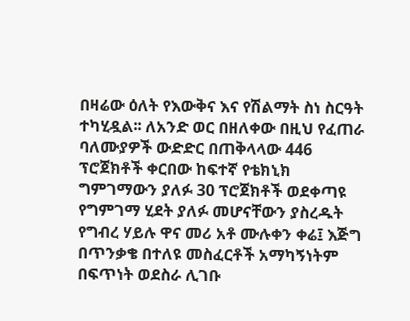በዛሬው ዕለት የእውቅና እና የሽልማት ስነ ስርዓት ተካሂዷል፡፡ ለአንድ ወር በዘለቀው በዚህ የፈጠራ ባለሙያዎች ውድድር በጠቅላላው 446 ፕሮጀክቶች ቀርበው ከፍተኛ የቴክኒክ ግምገማውን ያለፉ 30 ፕሮጀክቶች ወደቀጣዩ የግምገማ ሂደት ያለፉ መሆናቸውን ያስረዱት የግብረ ሃይሉ ዋና መሪ አቶ ሙሉቀን ቀሬ፤ እጅግ በጥንቃቄ በተለዩ መስፈርቶች አማካኝነትም በፍጥነት ወደስራ ሊገቡ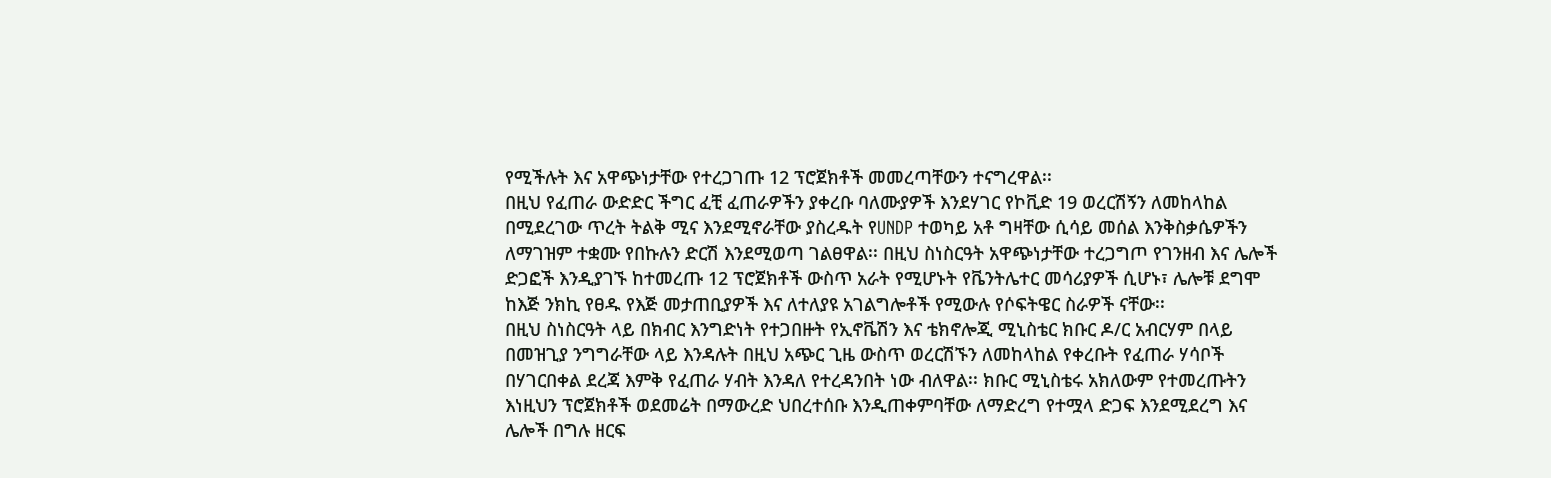የሚችሉት እና አዋጭነታቸው የተረጋገጡ 12 ፕሮጀክቶች መመረጣቸውን ተናግረዋል፡፡
በዚህ የፈጠራ ውድድር ችግር ፈቺ ፈጠራዎችን ያቀረቡ ባለሙያዎች እንደሃገር የኮቪድ 19 ወረርሽኝን ለመከላከል በሚደረገው ጥረት ትልቅ ሚና እንደሚኖራቸው ያስረዱት የUNDP ተወካይ አቶ ግዛቸው ሲሳይ መሰል እንቅስቃሴዎችን ለማገዝም ተቋሙ የበኩሉን ድርሽ እንደሚወጣ ገልፀዋል፡፡ በዚህ ስነስርዓት አዋጭነታቸው ተረጋግጦ የገንዘብ እና ሌሎች ድጋፎች እንዲያገኙ ከተመረጡ 12 ፕሮጀክቶች ውስጥ አራት የሚሆኑት የቬንትሌተር መሳሪያዎች ሲሆኑ፣ ሌሎቹ ደግሞ ከእጅ ንክኪ የፀዱ የእጅ መታጠቢያዎች እና ለተለያዩ አገልግሎቶች የሚውሉ የሶፍትዌር ስራዎች ናቸው፡፡
በዚህ ስነስርዓት ላይ በክብር እንግድነት የተጋበዙት የኢኖቬሽን እና ቴክኖሎጂ ሚኒስቴር ክቡር ዶ/ር አብርሃም በላይ በመዝጊያ ንግግራቸው ላይ እንዳሉት በዚህ አጭር ጊዜ ውስጥ ወረርሽኙን ለመከላከል የቀረቡት የፈጠራ ሃሳቦች በሃገርበቀል ደረጃ እምቅ የፈጠራ ሃብት እንዳለ የተረዳንበት ነው ብለዋል፡፡ ክቡር ሚኒስቴሩ አክለውም የተመረጡትን እነዚህን ፕሮጀክቶች ወደመሬት በማውረድ ህበረተሰቡ እንዲጠቀምባቸው ለማድረግ የተሟላ ድጋፍ እንደሚደረግ እና ሌሎች በግሉ ዘርፍ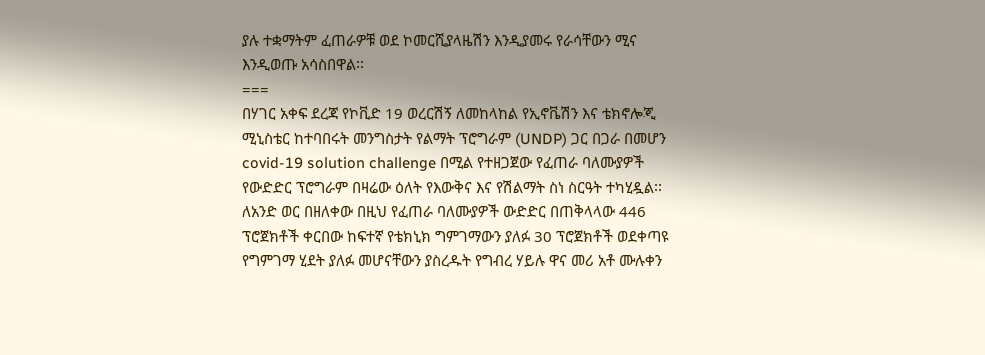ያሉ ተቋማትም ፈጠራዎቹ ወደ ኮመርሺያላዜሽን እንዲያመሩ የራሳቸውን ሚና እንዲወጡ አሳስበዋል፡፡
===
በሃገር አቀፍ ደረጃ የኮቪድ 19 ወረርሽኝ ለመከላከል የኢኖቬሽን እና ቴክኖሎጂ ሚኒስቴር ከተባበሩት መንግስታት የልማት ፕሮግራም (UNDP) ጋር በጋራ በመሆን covid-19 solution challenge በሚል የተዘጋጀው የፈጠራ ባለሙያዎች የውድድር ፕሮግራም በዛሬው ዕለት የእውቅና እና የሽልማት ስነ ስርዓት ተካሂዷል፡፡ ለአንድ ወር በዘለቀው በዚህ የፈጠራ ባለሙያዎች ውድድር በጠቅላላው 446 ፕሮጀክቶች ቀርበው ከፍተኛ የቴክኒክ ግምገማውን ያለፉ 30 ፕሮጀክቶች ወደቀጣዩ የግምገማ ሂደት ያለፉ መሆናቸውን ያስረዱት የግብረ ሃይሉ ዋና መሪ አቶ ሙሉቀን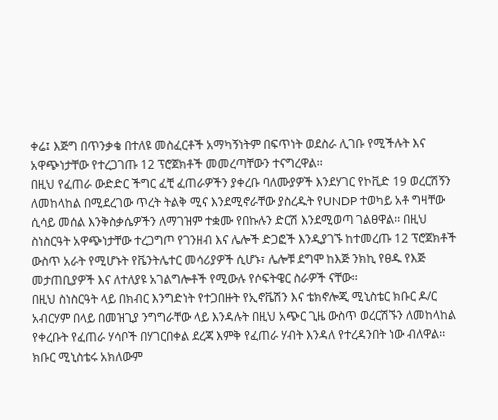ቀሬ፤ እጅግ በጥንቃቄ በተለዩ መስፈርቶች አማካኝነትም በፍጥነት ወደስራ ሊገቡ የሚችሉት እና አዋጭነታቸው የተረጋገጡ 12 ፕሮጀክቶች መመረጣቸውን ተናግረዋል፡፡
በዚህ የፈጠራ ውድድር ችግር ፈቺ ፈጠራዎችን ያቀረቡ ባለሙያዎች እንደሃገር የኮቪድ 19 ወረርሽኝን ለመከላከል በሚደረገው ጥረት ትልቅ ሚና እንደሚኖራቸው ያስረዱት የUNDP ተወካይ አቶ ግዛቸው ሲሳይ መሰል እንቅስቃሴዎችን ለማገዝም ተቋሙ የበኩሉን ድርሽ እንደሚወጣ ገልፀዋል፡፡ በዚህ ስነስርዓት አዋጭነታቸው ተረጋግጦ የገንዘብ እና ሌሎች ድጋፎች እንዲያገኙ ከተመረጡ 12 ፕሮጀክቶች ውስጥ አራት የሚሆኑት የቬንትሌተር መሳሪያዎች ሲሆኑ፣ ሌሎቹ ደግሞ ከእጅ ንክኪ የፀዱ የእጅ መታጠቢያዎች እና ለተለያዩ አገልግሎቶች የሚውሉ የሶፍትዌር ስራዎች ናቸው፡፡
በዚህ ስነስርዓት ላይ በክብር እንግድነት የተጋበዙት የኢኖቬሽን እና ቴክኖሎጂ ሚኒስቴር ክቡር ዶ/ር አብርሃም በላይ በመዝጊያ ንግግራቸው ላይ እንዳሉት በዚህ አጭር ጊዜ ውስጥ ወረርሽኙን ለመከላከል የቀረቡት የፈጠራ ሃሳቦች በሃገርበቀል ደረጃ እምቅ የፈጠራ ሃብት እንዳለ የተረዳንበት ነው ብለዋል፡፡ ክቡር ሚኒስቴሩ አክለውም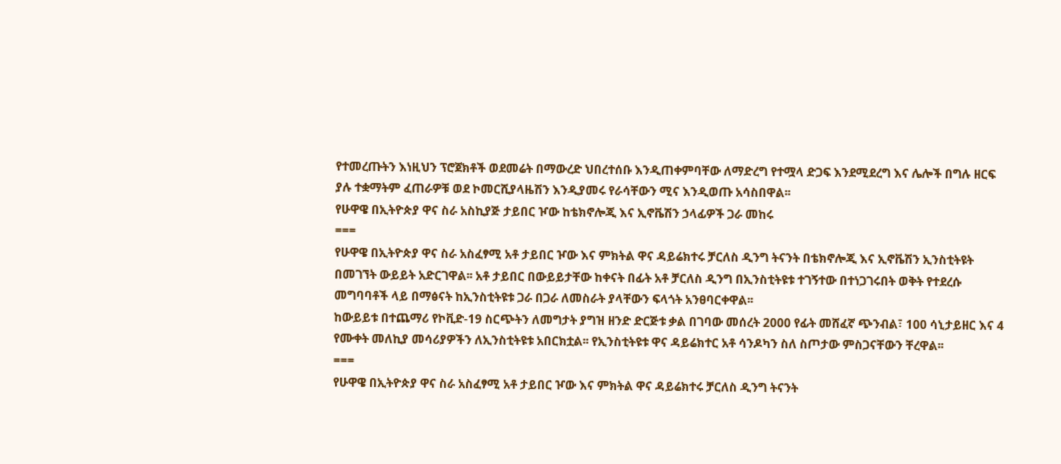የተመረጡትን እነዚህን ፕሮጀክቶች ወደመሬት በማውረድ ህበረተሰቡ እንዲጠቀምባቸው ለማድረግ የተሟላ ድጋፍ እንደሚደረግ እና ሌሎች በግሉ ዘርፍ ያሉ ተቋማትም ፈጠራዎቹ ወደ ኮመርሺያላዜሽን እንዲያመሩ የራሳቸውን ሚና እንዲወጡ አሳስበዋል፡፡
የሁዋዌ በኢትዮጵያ ዋና ስራ አስኪያጅ ታይበር ዦው ከቴክኖሎጂ እና ኢኖቬሽን ኃላፊዎች ጋራ መከሩ
===
የሁዋዌ በኢትዮጵያ ዋና ስራ አስፈፃሚ አቶ ታይበር ዦው እና ምክትል ዋና ዳይሬክተሩ ቻርለስ ዲንግ ትናንት በቴክኖሎጂ እና ኢኖቬሽን ኢንስቲትዩት በመገኘት ውይይት አድርገዋል፡፡ አቶ ታይበር በውይይታቸው ከቀናት በፊት አቶ ቻርለስ ዲንግ በኢንስቲትዩቱ ተገኝተው በተነጋገሩበት ወቅት የተደረሱ መግባባቶች ላይ በማፅናት ከኢንስቲትዩቱ ጋራ በጋራ ለመስራት ያላቸውን ፍላጎት አንፀባርቀዋል፡፡
ከውይይቱ በተጨማሪ የኮቪድ-19 ስርጭትን ለመግታት ያግዝ ዘንድ ድርጅቱ ቃል በገባው መሰረት 2000 የፊት መሸፈኛ ጭንብል፣ 100 ሳኒታይዘር እና 4 የሙቀት መለኪያ መሳሪያዎችን ለኢንስቲትዩቱ አበርክቷል፡፡ የኢንስቲትዩቱ ዋና ዳይሬክተር አቶ ሳንዶካን ስለ ስጦታው ምስጋናቸውን ቸረዋል፡፡
===
የሁዋዌ በኢትዮጵያ ዋና ስራ አስፈፃሚ አቶ ታይበር ዦው እና ምክትል ዋና ዳይሬክተሩ ቻርለስ ዲንግ ትናንት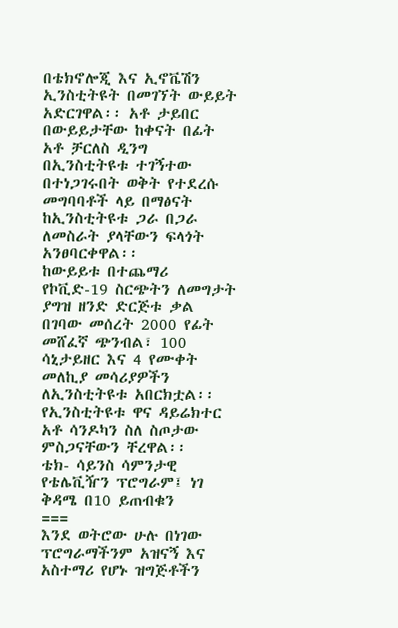በቴክኖሎጂ እና ኢኖቬሽን ኢንስቲትዩት በመገኘት ውይይት አድርገዋል፡፡ አቶ ታይበር በውይይታቸው ከቀናት በፊት አቶ ቻርለስ ዲንግ በኢንስቲትዩቱ ተገኝተው በተነጋገሩበት ወቅት የተደረሱ መግባባቶች ላይ በማፅናት ከኢንስቲትዩቱ ጋራ በጋራ ለመስራት ያላቸውን ፍላጎት አንፀባርቀዋል፡፡
ከውይይቱ በተጨማሪ የኮቪድ-19 ስርጭትን ለመግታት ያግዝ ዘንድ ድርጅቱ ቃል በገባው መሰረት 2000 የፊት መሸፈኛ ጭንብል፣ 100 ሳኒታይዘር እና 4 የሙቀት መለኪያ መሳሪያዎችን ለኢንስቲትዩቱ አበርክቷል፡፡ የኢንስቲትዩቱ ዋና ዳይሬክተር አቶ ሳንዶካን ስለ ስጦታው ምስጋናቸውን ቸረዋል፡፡
ቴክ- ሳይንስ ሳምንታዊ የቴሌቪዥን ፕሮግራም፤ ነገ ቅዳሜ በ10 ይጠብቁን
===
እንደ ወትሮው ሁሉ በነገው ፕሮግራማችንም አዝናኝ እና አስተማሪ የሆኑ ዝግጅቶችን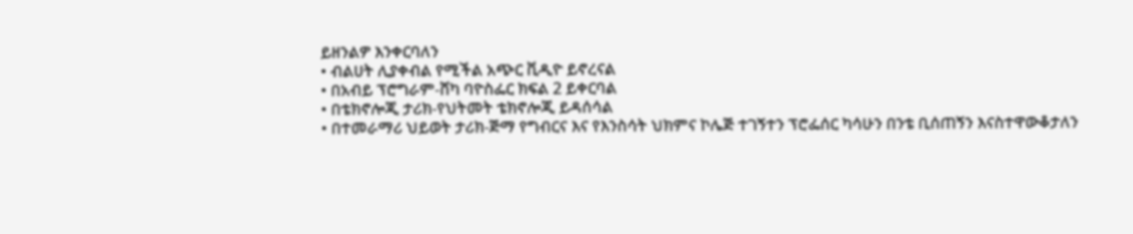ይዘንልዎ እንቀርባለን
• ብልሀት ሊያቀብል የሚችል አጭር ቪዲዮ ይኖረናል
• በአብይ ፕሮግራም-ሸካ ባዮስፌር ክፍል 2 ይቀርባል
• በቴክኖሎጂ ታሪክ-የህትመት ቴክኖሎጂ ይዳሰሳል
• በተመራማሪ ህይወት ታሪክ-ጅማ የግብርና እና የእንስሳት ህክምና ኮሌጅ ተገኝተን ፕሮፌሰር ካሳሁን በንቴ ቢሰጠኝን እናስተዋውቆታለን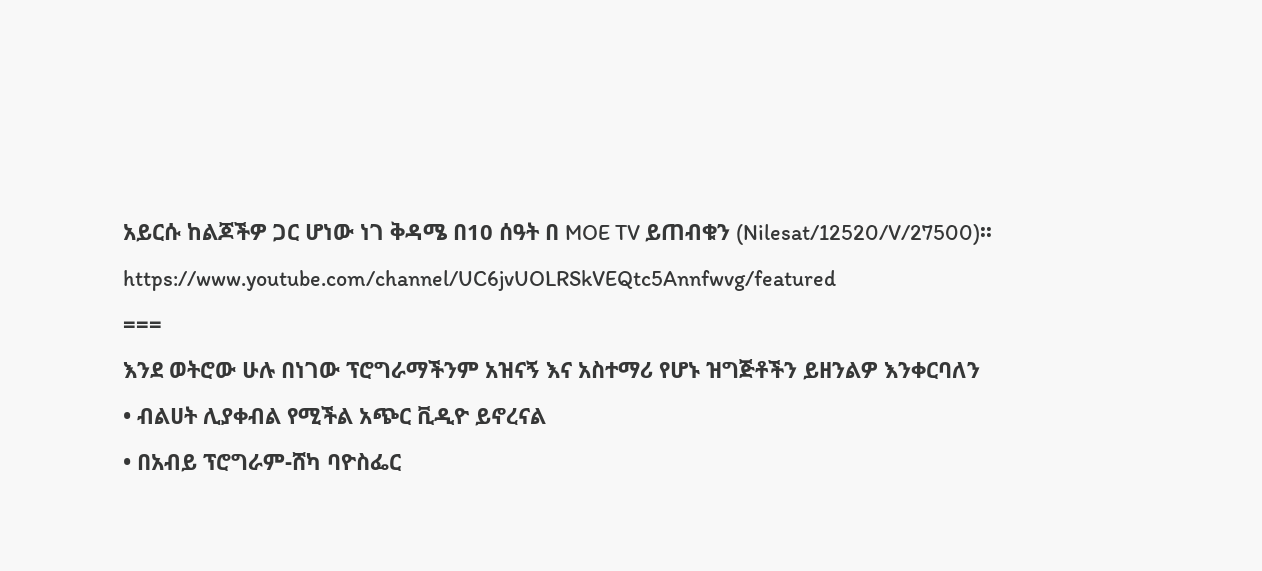አይርሱ ከልጆችዎ ጋር ሆነው ነገ ቅዳሜ በ10 ሰዓት በ MOE TV ይጠብቁን (Nilesat/12520/V/27500)፡፡
https://www.youtube.com/channel/UC6jvUOLRSkVEQtc5Annfwvg/featured
===
እንደ ወትሮው ሁሉ በነገው ፕሮግራማችንም አዝናኝ እና አስተማሪ የሆኑ ዝግጅቶችን ይዘንልዎ እንቀርባለን
• ብልሀት ሊያቀብል የሚችል አጭር ቪዲዮ ይኖረናል
• በአብይ ፕሮግራም-ሸካ ባዮስፌር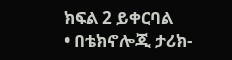ክፍል 2 ይቀርባል
• በቴክኖሎጂ ታሪክ-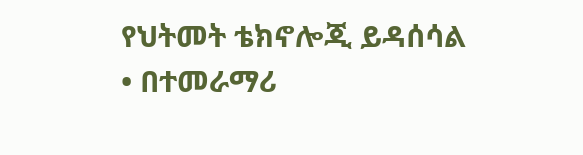የህትመት ቴክኖሎጂ ይዳሰሳል
• በተመራማሪ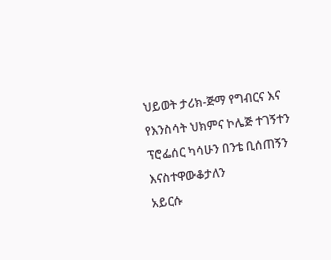ህይወት ታሪክ-ጅማ የግብርና እና የእንስሳት ህክምና ኮሌጅ ተገኝተን ፕሮፌሰር ካሳሁን በንቴ ቢሰጠኝን እናስተዋውቆታለን
አይርሱ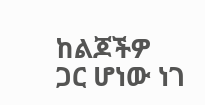ከልጆችዎ ጋር ሆነው ነገ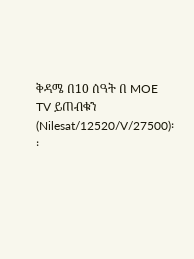ቅዳሜ በ10 ሰዓት በ MOE TV ይጠብቁን (Nilesat/12520/V/27500)፡፡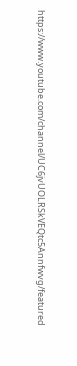https://www.youtube.com/channel/UC6jvUOLRSkVEQtc5Annfwvg/featured